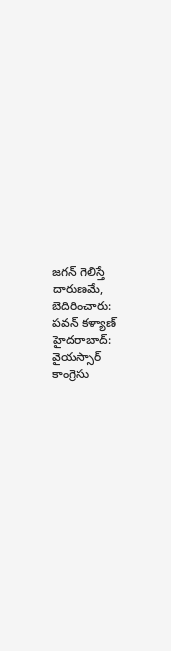జగన్ గెలిస్తే దారుణమే, బెదిరించారు: పవన్ కళ్యాణ్
హైదరాబాద్: వైయస్సార్ కాంగ్రెసు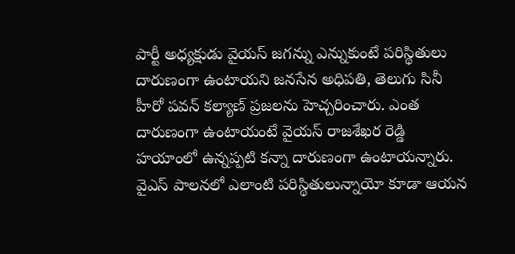పార్టీ అధ్యక్షుడు వైయస్ జగన్ను ఎన్నుకుంటే పరిస్థితులు దారుణంగా ఉంటాయని జనసేన అధిపతి, తెలుగు సినీ హీరో పవన్ కల్యాణ్ ప్రజలను హెచ్చరించారు. ఎంత దారుణంగా ఉంటాయంటే వైయస్ రాజశేఖర రెడ్డి హయాంలో ఉన్నప్పటి కన్నా దారుణంగా ఉంటాయన్నారు. వైఎస్ పాలనలో ఎలాంటి పరిస్థితులున్నాయో కూడా ఆయన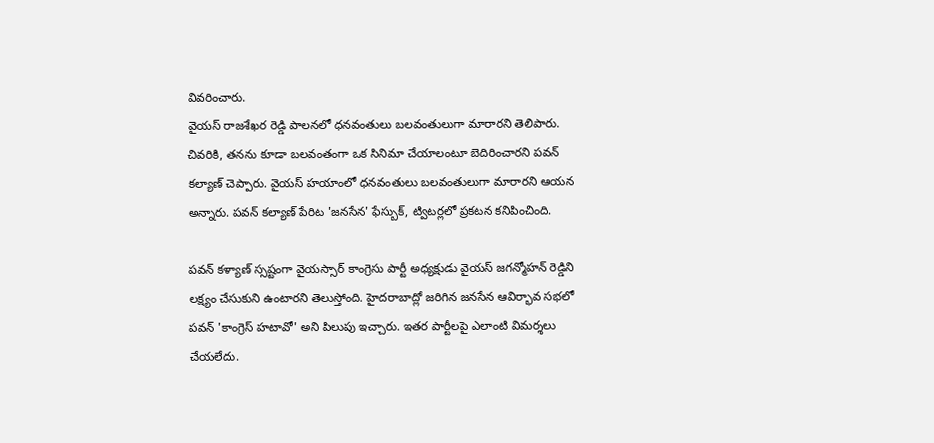వివరించారు.
వైయస్ రాజశేఖర రెడ్డి పాలనలో ధనవంతులు బలవంతులుగా మారారని తెలిపారు. చివరికి, తనను కూడా బలవంతంగా ఒక సినిమా చేయాలంటూ బెదిరించారని పవన్ కల్యాణ్ చెప్పారు. వైయస్ హయాంలో ధనవంతులు బలవంతులుగా మారారని ఆయన అన్నారు. పవన్ కల్యాణ్ పేరిట 'జనసేన' ఫేస్బుక్, ట్విటర్లలో ప్రకటన కనిపించింది.

పవన్ కళ్యాణ్ స్సష్టంగా వైయస్సార్ కాంగ్రెసు పార్టీ అధ్యక్షుడు వైయస్ జగన్మోహన్ రెడ్డిని లక్ష్యం చేసుకుని ఉంటారని తెలుస్తోంది. హైదరాబాద్లో జరిగిన జనసేన ఆవిర్భావ సభలో పవన్ 'కాంగ్రెస్ హటావో' అని పిలుపు ఇచ్చారు. ఇతర పార్టీలపై ఎలాంటి విమర్శలు చేయలేదు.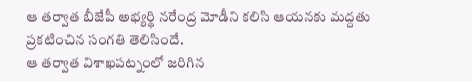ఆ తర్వాత బీజేపీ అభ్యర్థి నరేంద్ర మోడీని కలిసి ఆయనకు మద్దతు ప్రకటించిన సంగతి తెలిసిందే.
ఆ తర్వాత విశాఖపట్నంలో జరిగిన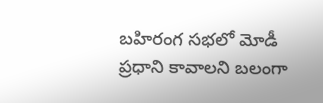బహిరంగ సభలో మోడీ ప్రధాని కావాలని బలంగా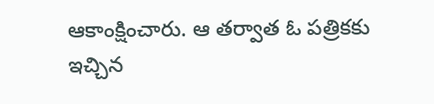ఆకాంక్షించారు. ఆ తర్వాత ఓ పత్రికకు ఇచ్చిన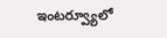ఇంటర్వ్యూలో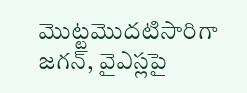మొట్టమొదటిసారిగా జగన్, వైఎస్లపై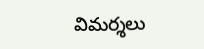విమర్శలు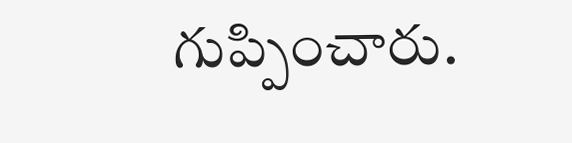గుప్పించారు.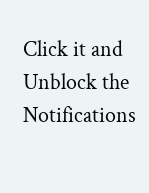Click it and Unblock the Notifications